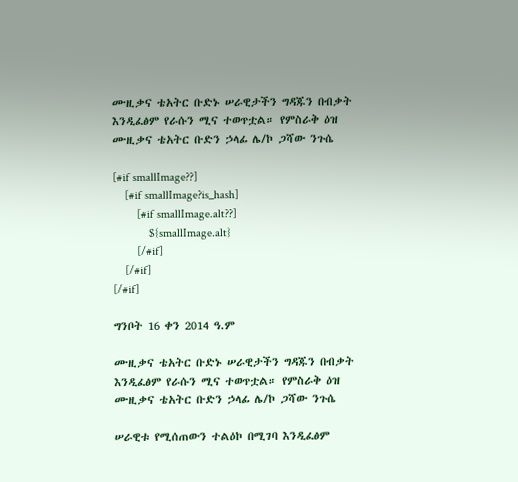ሙዚቃና ቴአትር ቡድኑ ሠራዊታችን ግዳጁን በብቃት እንዲፈፅም የራሱን ሚና ተወጥቷል። የምስራቅ ዕዝ ሙዚቃና ቴአትር ቡድን ኃላፊ ሌ/ኮ ጋሻው ንጉሴ

[#if smallImage??]
    [#if smallImage?is_hash]
        [#if smallImage.alt??]
            ${smallImage.alt}
        [/#if]
    [/#if]
[/#if]

ግንቦት 16 ቀን 2014 ዓ.ም

ሙዚቃና ቴአትር ቡድኑ ሠራዊታችን ግዳጁን በብቃት እንዲፈፅም የራሱን ሚና ተወጥቷል። የምስራቅ ዕዝ ሙዚቃና ቴአትር ቡድን ኃላፊ ሌ/ኮ ጋሻው ንጉሴ

ሠራዊቱ የሚሰጠውን ተልዕኮ በሚገባ እንዲፈፅም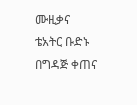ሙዚቃና ቴአትር ቡድኑ በግዳጅ ቀጠና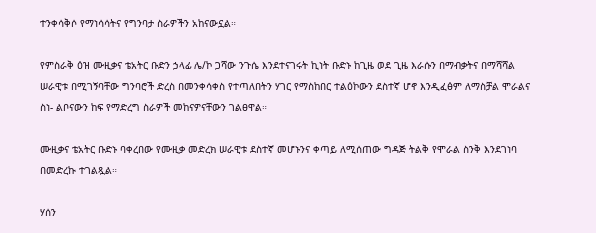ተንቀሳቅሶ የማነሳሳትና የግንባታ ስራዎችን አከናውኗል።

የምስራቅ ዕዝ ሙዚቃና ቴአትር ቡድን ኃላፊ ሌ/ኮ ጋሻው ንጉሴ እንደተናገሩት ኪነት ቡድኑ ከጊዜ ወደ ጊዜ እራሱን በማብቃትና በማሻሻል ሠራዊቱ በሚገኝባቸው ግንባሮች ድረስ በመንቀሳቀስ የተጣለበትን ሃገር የማስከበር ተልዕኮውን ደስተኛ ሆኖ እንዲፈፅም ለማስቻል ሞራልና ስነ- ልቦናውን ከፍ የማድረግ ስራዎች መከናዎናቸውን ገልፀዋል።

ሙዚቃና ቴአትር ቡድኑ ባቀረበው የሙዚቃ መድረክ ሠራዊቱ ደስተኛ መሆኑንና ቀጣይ ለሚሰጠው ግዳጅ ትልቅ የሞራል ስንቅ እንደገነባ በመድረኩ ተገልጿል።

ሃሰን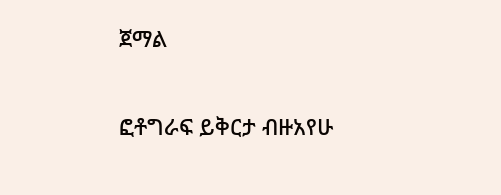ጀማል

ፎቶግራፍ ይቅርታ ብዙአየሁ